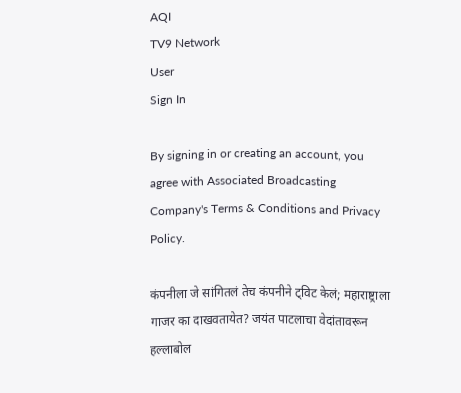AQI
TV9 Network
User
Sign In

By signing in or creating an account, you agree with Associated Broadcasting Company's Terms & Conditions and Privacy Policy.

कंपनीला जे सांगितलं तेच कंपनीने ट्विट केलं; महाराष्ट्राला गाजर का दाखवतायेत? जयंत पाटलाचा वेदांतावरून हल्लाबोल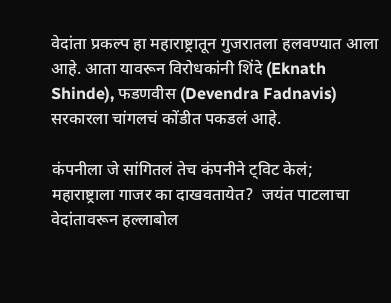वेदांता प्रकल्प हा महाराष्ट्रातून गुजरातला हलवण्यात आला आहे. आता यावरून विरोधकांनी शिंदे (Eknath Shinde), फडणवीस (Devendra Fadnavis) सरकारला चांगलचं कोंडीत पकडलं आहे.

कंपनीला जे सांगितलं तेच कंपनीने ट्विट केलं; महाराष्ट्राला गाजर का दाखवतायेत?  जयंत पाटलाचा वेदांतावरून हल्लाबोल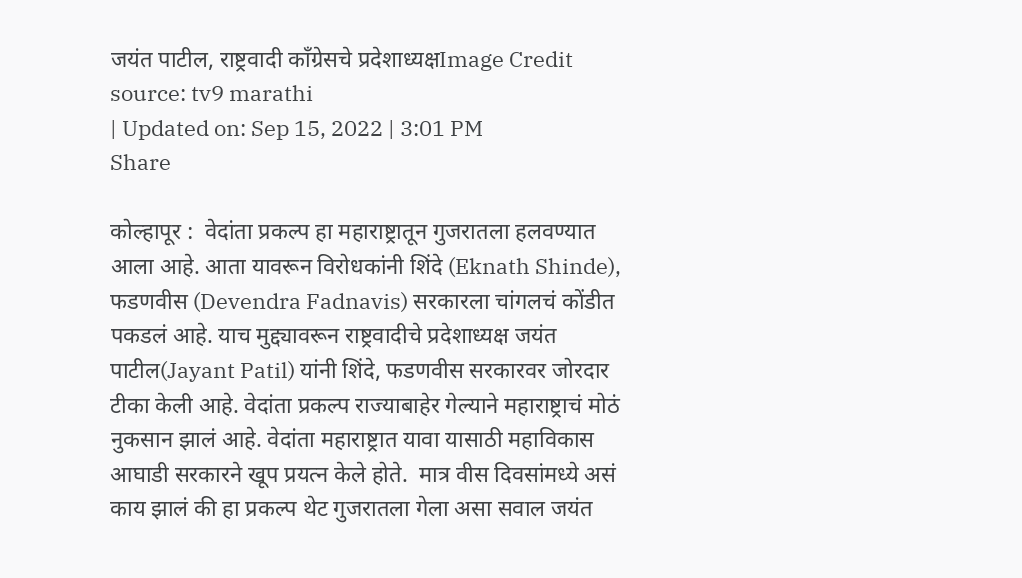जयंत पाटील, राष्ट्रवादी काँग्रेसचे प्रदेशाध्यक्षImage Credit source: tv9 marathi
| Updated on: Sep 15, 2022 | 3:01 PM
Share

कोल्हापूर :  वेदांता प्रकल्प हा महाराष्ट्रातून गुजरातला हलवण्यात आला आहे. आता यावरून विरोधकांनी शिंदे (Eknath Shinde), फडणवीस (Devendra Fadnavis) सरकारला चांगलचं कोंडीत पकडलं आहे. याच मुद्द्यावरून राष्ट्रवादीचे प्रदेशाध्यक्ष जयंत पाटील(Jayant Patil) यांनी शिंदे, फडणवीस सरकारवर जोरदार टीका केली आहे. वेदांता प्रकल्प राज्याबाहेर गेल्याने महाराष्ट्राचं मोठं नुकसान झालं आहे. वेदांता महाराष्ट्रात यावा यासाठी महाविकास आघाडी सरकारने खूप प्रयत्न केले होते.  मात्र वीस दिवसांमध्ये असं काय झालं की हा प्रकल्प थेट गुजरातला गेला असा सवाल जयंत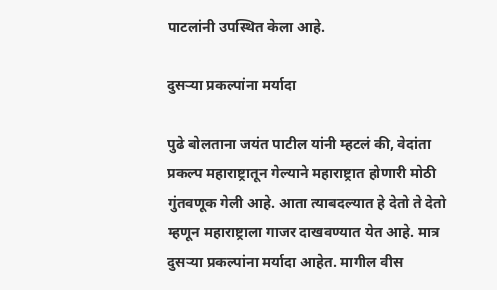पाटलांनी उपस्थित केला आहे.

दुसऱ्या प्रकल्पांना मर्यादा

पुढे बोलताना जयंत पाटील यांनी म्हटलं की, वेदांता प्रकल्प महाराष्ट्रातून गेल्याने महाराष्ट्रात होणारी मोठी गुंतवणूक गेली आहे. आता त्याबदल्यात हे देतो ते देतो म्हणून महाराष्ट्राला गाजर दाखवण्यात येत आहे. मात्र दुसऱ्या प्रकल्पांना मर्यादा आहेत. मागील वीस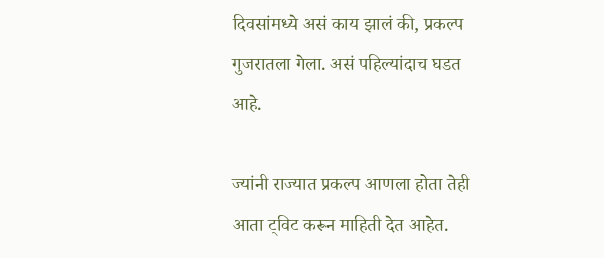दिवसांमध्ये असं काय झालं की, प्रकल्प गुजरातला गेला. असं पहिल्यांदाच घडत आहे.

ज्यांनी राज्यात प्रकल्प आणला होता तेही आता ट्विट करून माहिती देत आहेत.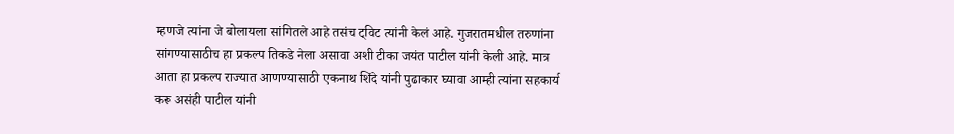म्हणजे त्यांना जे बोलायला सांगितले आहे तसंच ट्विट त्यांनी केलं आहे. गुजरातमधील तरुणांना सांगण्यासाठीच हा प्रकल्प तिकडे नेला असावा अशी टीका जयंत पाटील यांनी केली आहे. मात्र आता हा प्रकल्प राज्यात आणण्यासाठी एकनाथ शिंदे यांनी पुढाकार घ्यावा आम्ही त्यांना सहकार्य करू असंही पाटील यांनी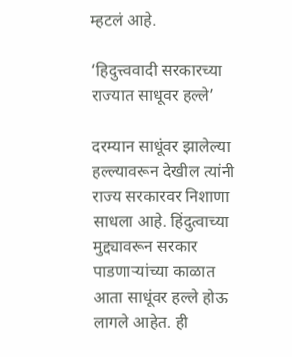म्हटलं आहे.

‘हिदुत्त्ववादी सरकारच्या राज्यात साधूवर हल्ले’

दरम्यान साधूंवर झालेल्या हल्ल्यावरून देखील त्यांनी राज्य सरकारवर निशाणा साधला आहे. हिंदुत्वाच्या मुद्द्यावरून सरकार पाडणाऱ्यांच्या काळात आता साधूंवर हल्ले होऊ लागले आहेत. ही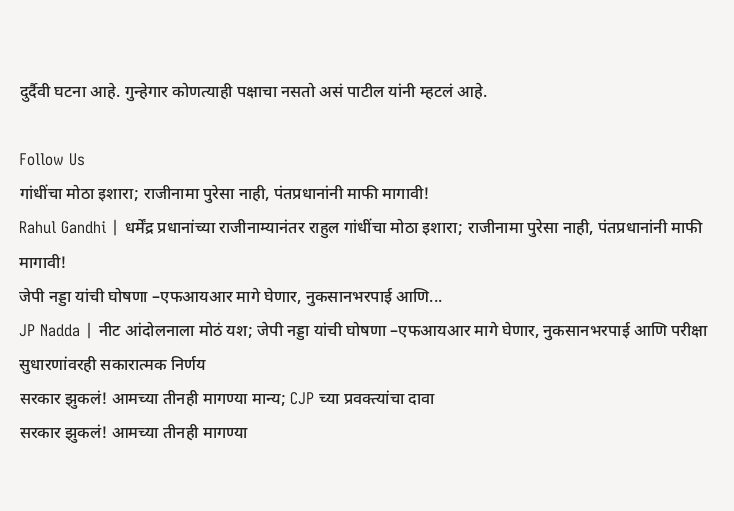दुर्दैवी घटना आहे. गुन्हेगार कोणत्याही पक्षाचा नसतो असं पाटील यांनी म्हटलं आहे.

Follow Us
गांधींचा मोठा इशारा; राजीनामा पुरेसा नाही, पंतप्रधानांनी माफी मागावी!
Rahul Gandhi | धर्मेंद्र प्रधानांच्या राजीनाम्यानंतर राहुल गांधींचा मोठा इशारा; राजीनामा पुरेसा नाही, पंतप्रधानांनी माफी मागावी!
जेपी नड्डा यांची घोषणा –एफआयआर मागे घेणार, नुकसानभरपाई आणि...
JP Nadda | नीट आंदोलनाला मोठं यश; जेपी नड्डा यांची घोषणा –एफआयआर मागे घेणार, नुकसानभरपाई आणि परीक्षा सुधारणांवरही सकारात्मक निर्णय
सरकार झुकलं! आमच्या तीनही मागण्या मान्य; CJP च्या प्रवक्त्यांचा दावा
सरकार झुकलं! आमच्या तीनही मागण्या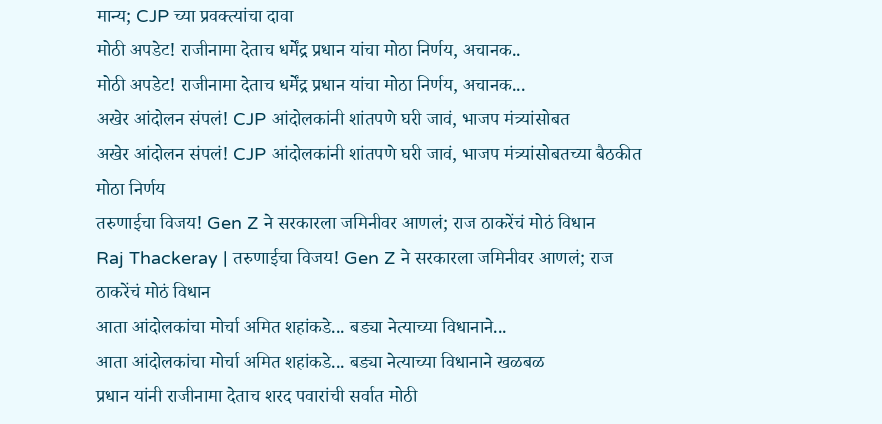मान्य; CJP च्या प्रवक्त्यांचा दावा
मोठी अपडेट! राजीनामा देताच धर्मेंद्र प्रधान यांचा मोठा निर्णय, अचानक..
मोठी अपडेट! राजीनामा देताच धर्मेंद्र प्रधान यांचा मोठा निर्णय, अचानक...
अखेर आंदोलन संपलं! CJP आंदोलकांनी शांतपणे घरी जावं, भाजप मंत्र्यांसोबत
अखेर आंदोलन संपलं! CJP आंदोलकांनी शांतपणे घरी जावं, भाजप मंत्र्यांसोबतच्या बैठकीत मोठा निर्णय
तरुणाईचा विजय! Gen Z ने सरकारला जमिनीवर आणलं; राज ठाकरेंचं मोठं विधान
Raj Thackeray | तरुणाईचा विजय! Gen Z ने सरकारला जमिनीवर आणलं; राज ठाकरेंचं मोठं विधान
आता आंदोलकांचा मोर्चा अमित शहांकडे... बड्या नेत्याच्या विधानाने...
आता आंदोलकांचा मोर्चा अमित शहांकडे... बड्या नेत्याच्या विधानाने खळबळ
प्रधान यांनी राजीनामा देताच शरद पवारांची सर्वात मोठी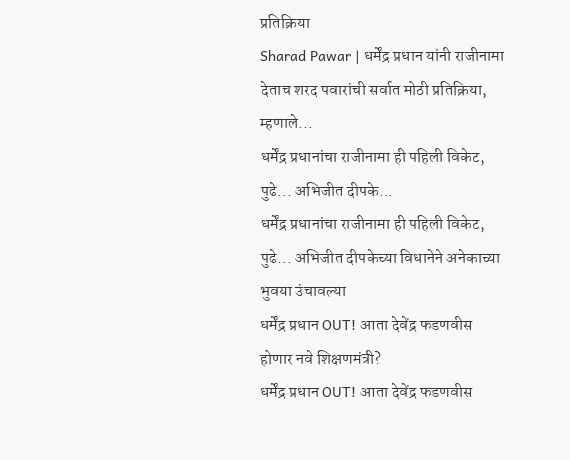प्रतिक्रिया
Sharad Pawar | धर्मेंद्र प्रधान यांनी राजीनामा देताच शरद पवारांची सर्वात मोठी प्रतिक्रिया, म्हणाले...
धर्मेंद्र प्रधानांचा राजीनामा ही पहिली विकेट, पुढे... अभिजीत दीपके...
धर्मेंद्र प्रधानांचा राजीनामा ही पहिली विकेट, पुढे... अभिजीत दीपकेच्या विधानेने अनेकाच्या भुवया उंचावल्या
धर्मेंद्र प्रधान OUT! आता देवेंद्र फडणवीस होणार नवे शिक्षणमंत्री?
धर्मेंद्र प्रधान OUT! आता देवेंद्र फडणवीस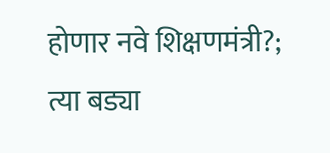होणार नवे शिक्षणमंत्री?; त्या बड्या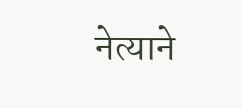नेत्याने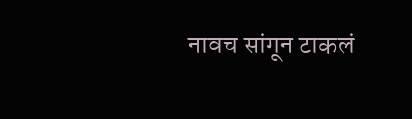नावच सांगून टाकलं